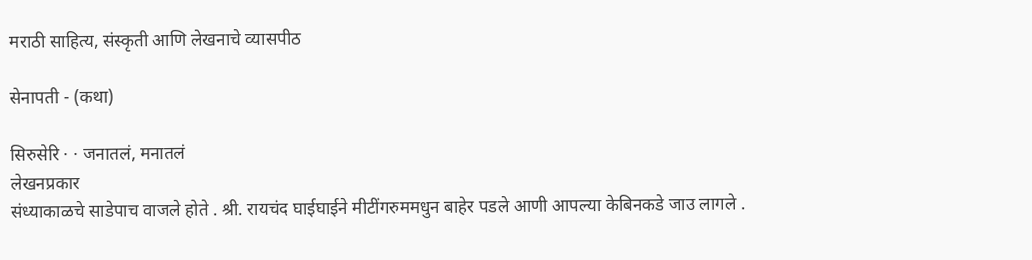मराठी साहित्य, संस्कृती आणि लेखनाचे व्यासपीठ

सेनापती - (कथा)

सिरुसेरि · · जनातलं, मनातलं
लेखनप्रकार
संध्याकाळचे साडेपाच वाजले होते . श्री. रायचंद घाईघाईने मीटींगरुममधुन बाहेर पडले आणी आपल्या केबिनकडे जाउ लागले .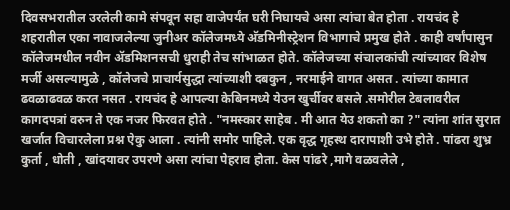दिवसभरातील उरलेली कामे संपवून सहा वाजेपर्यंत घरी निघायचे असा त्यांचा बेत होता . रायचंद हे शहरातील एका नावाजलेल्या जुनीअर कॉलेजमध्ये अ‍ॅडमिनीस्ट्रेशन विभागाचे प्रमुख होते . काही वर्षांपासुन कॉलेजमधील नवीन अ‍ॅडमिशनसची धुराही तेच सांभाळत होते. कॉलेजच्या संचालकांची त्यांच्यावर विशेष मर्जी असल्यामुळे , कॉलेजचे प्राचार्यसुद्धा त्यांच्याशी दबकुन , नरमाईने वागत असत . त्यांच्या कामात ढवळाढवळ करत नसत . रायचंद हे आपल्या केबिनमध्ये येउन खुर्चीवर बसले .समोरील टेबलावरील कागदपत्रां वरुन ते एक नजर फिरवत होते . "नमस्कार साहेब . मी आत येउ शकतो का ?" त्यांना शांत सुरात खर्जात विचारलेला प्रश्न ऐकु आला . त्यांनी समोर पाहिले. एक वृद्ध गृहस्थ दारापाशी उभे होते . पांढरा शुभ्र कुर्ता , धोती , खांदयावर उपरणे असा त्यांचा पेहराव होता. केस पांढरे ,मागे वळवलेले ,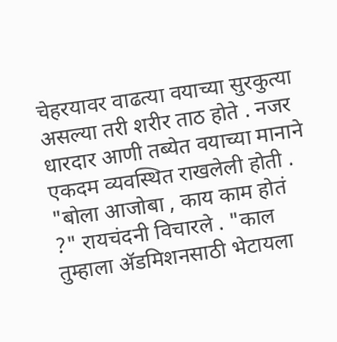चेहरयावर वाढत्या वयाच्या सुरकुत्या असल्या तरी शरीर ताठ होते . नजर धारदार आणी तब्येत वयाच्या मानाने एकदम व्यवस्थित राखलेली होती . "बोला आजोबा , काय काम होतं ?" रायचंदनी विचारले . "काल तुम्हाला अ‍ॅडमिशनसाठी भेटायला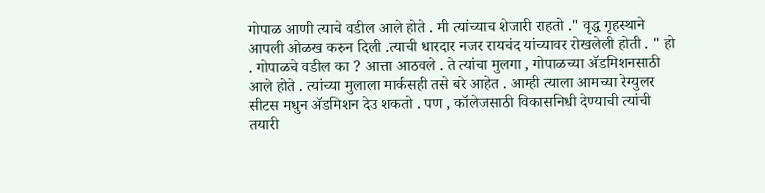गोपाळ आणी त्याचे वडील आले होते . मी त्यांच्याच शेजारी राहतो ." वृद्ध गृहस्थाने आपली ओळख करुन दिली .त्याची धारदार नजर रायचंद यांच्यावर रोखलेली होती . " हो . गोपाळचे वडील का ? आत्ता आठवले . ते त्यांचा मुलगा , गोपाळच्या अ‍ॅडमिशनसाठी आले होते . त्यांच्या मुलाला मार्कसही तसे बरे आहेत . आम्ही त्याला आमच्या रेग्युलर सीटस मधुन अ‍ॅडमिशन देउ शकतो . पण , कॉलेजसाठी विकासनिधी देण्याची त्यांची तयारी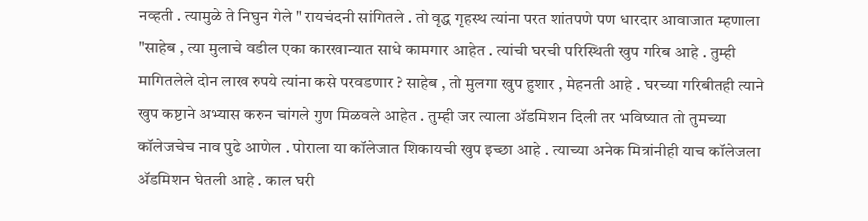नव्हती . त्यामुळे ते निघुन गेले " रायचंदनी सांगितले . तो वृद्ध गृहस्थ त्यांना परत शांतपणे पण धारदार आवाजात म्हणाला "साहेब , त्या मुलाचे वडील एका कारखान्यात साधे कामगार आहेत . त्यांची घरची परिस्थिती खुप गरिब आहे . तुम्ही मागितलेले दोन लाख रुपये त्यांना कसे परवडणार ? साहेब , तो मुलगा खुप हुशार , मेहनती आहे . घरच्या गरिबीतही त्याने खुप कष्टाने अभ्यास करुन चांगले गुण मिळवले आहेत . तुम्ही जर त्याला अ‍ॅडमिशन दिली तर भविष्यात तो तुमच्या कॉलेजचेच नाव पुढे आणेल . पोराला या कॉलेजात शिकायची खुप इच्छा आहे . त्याच्या अनेक मित्रांनीही याच कॉलेजला अ‍ॅडमिशन घेतली आहे . काल घरी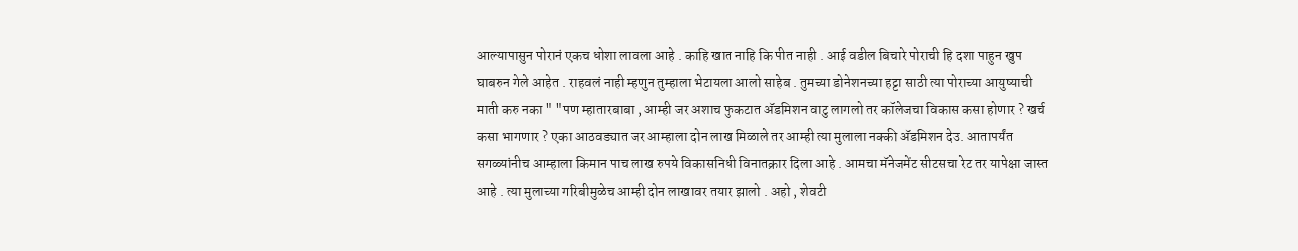आल्यापासुन पोरानं एकच धोशा लावला आहे . काहि खात नाहि कि पीत नाही . आई वडील बिचारे पोराची हि दशा पाहुन खुप घाबरुन गेले आहेत . राहवलं नाही म्हणुन तुम्हाला भेटायला आलो साहेब . तुमच्या डोनेशनच्या हट्टा साठी त्या पोराच्या आयुष्याची माती करु नका " "पण म्हातारबाबा , आम्ही जर अशाच फुकटात अ‍ॅडमिशन वाटु लागलो तर कॉलेजचा विकास कसा होणार ? खर्च कसा भागणार ? एका आठवड्यात जर आम्हाला दोन लाख मिळाले तर आम्ही त्या मुलाला नक्की अ‍ॅडमिशन देउ. आतापर्यंत सगळ्यांनीच आम्हाला किमान पाच लाख रुपये विकासनिधी विनातक्रार दिला आहे . आमचा मॅनेजमेंट सीटसचा रेट तर यापेक्षा जास्त आहे . त्या मुलाच्या गरिबीमुळेच आम्ही दोन लाखावर तयार झालो . अहो , शेवटी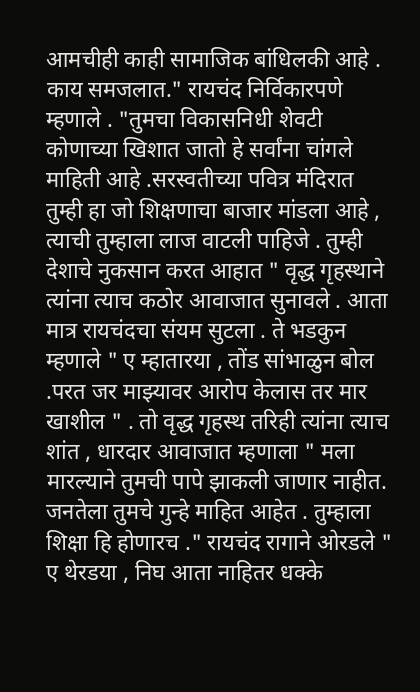आमचीही काही सामाजिक बांधिलकी आहे . काय समजलात." रायचंद निर्विकारपणे म्हणाले . "तुमचा विकासनिधी शेवटी कोणाच्या खिशात जातो हे सर्वांना चांगले माहिती आहे .सरस्वतीच्या पवित्र मंदिरात तुम्ही हा जो शिक्षणाचा बाजार मांडला आहे , त्याची तुम्हाला लाज वाटली पाहिजे . तुम्ही देशाचे नुकसान करत आहात " वृद्ध गृहस्थाने त्यांना त्याच कठोर आवाजात सुनावले . आता मात्र रायचंदचा संयम सुटला . ते भडकुन म्हणाले " ए म्हातारया , तोंड सांभाळुन बोल .परत जर माझ्यावर आरोप केलास तर मार खाशील " . तो वृद्ध गृहस्थ तरिही त्यांना त्याच शांत , धारदार आवाजात म्हणाला " मला मारल्याने तुमची पापे झाकली जाणार नाहीत. जनतेला तुमचे गुन्हे माहित आहेत . तुम्हाला शिक्षा हि होणारच ." रायचंद रागाने ओरडले " ए थेरडया , निघ आता नाहितर धक्के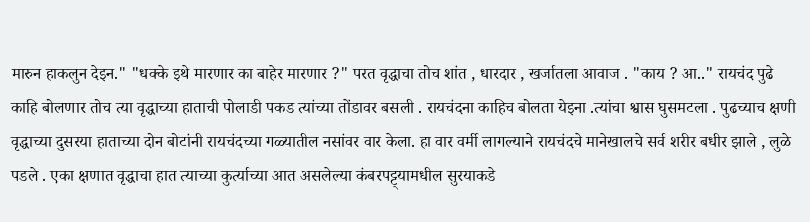मारुन हाकलुन देइन." "धक्के इथे मारणार का बाहेर मारणार ?" परत वृद्धाचा तोच शांत , धारदार , खर्जातला आवाज . "काय ? आ.." रायचंद पुढे काहि बोलणार तोच त्या वृद्धाच्या हाताची पोलाडी पकड त्यांच्या तोंडावर बसली . रायचंदना काहिच बोलता येइना .त्यांचा श्वास घुसमटला . पुढच्याच क्षणी वृद्धाच्या दुसरया हाताच्या दोन बोटांनी रायचंदच्या गळ्यातील नसांवर वार केला. हा वार वर्मी लागल्याने रायचंदचे मानेखालचे सर्व शरीर बधीर झाले , लुळे पडले . एका क्षणात वृद्धाचा हात त्याच्या कुर्त्याच्या आत असलेल्या कंबरपट्ट्यामधील सुरयाकडे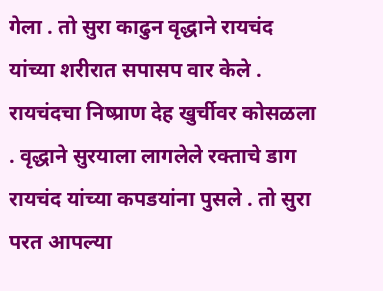गेला . तो सुरा काढुन वृद्धाने रायचंद यांच्या शरीरात सपासप वार केले . रायचंदचा निष्प्राण देह खुर्चीवर कोसळला . वृद्धाने सुरयाला लागलेले रक्ताचे डाग रायचंद यांच्या कपडयांना पुसले . तो सुरा परत आपल्या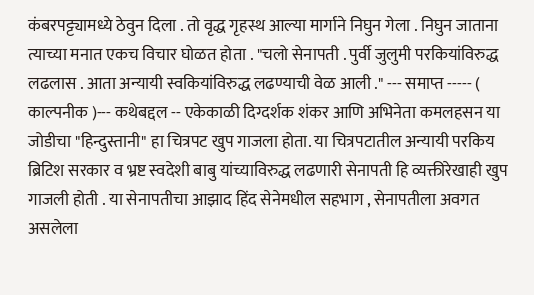कंबरपट्ट्यामध्ये ठेवुन दिला . तो वृद्ध गृहस्थ आल्या मार्गाने निघुन गेला . निघुन जाताना त्याच्या मनात एकच विचार घोळत होता . "चलो सेनापती . पुर्वी जुलुमी परकियांविरुद्ध लढलास . आता अन्यायी स्वकियांविरुद्ध लढण्याची वेळ आली ." --- समाप्त ----- ( काल्पनीक )--- कथेबद्दल -- एकेकाळी दिग्दर्शक शंकर आणि अभिनेता कमलहसन या जोडीचा "हिन्दुस्तानी" हा चित्रपट खुप गाजला होता. या चित्रपटातील अन्यायी परकिय ब्रिटिश सरकार व भ्रष्ट स्वदेशी बाबु यांच्याविरुद्ध लढणारी सेनापती हि व्यक्तीरेखाही खुप गाजली होती . या सेनापतीचा आझाद हिंद सेनेमधील सहभाग , सेनापतीला अवगत असलेला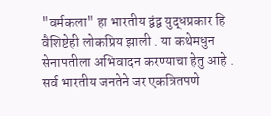"वर्मकला" हा भारतीय द्वंद्व युद्धप्रकार हि वैशिष्टेही लोकप्रिय झाली . या कथेमधुन सेनापतीला अभिवादन करण्याचा हेतु आहे . सर्व भारतीय जनतेने जर एकत्रितपणे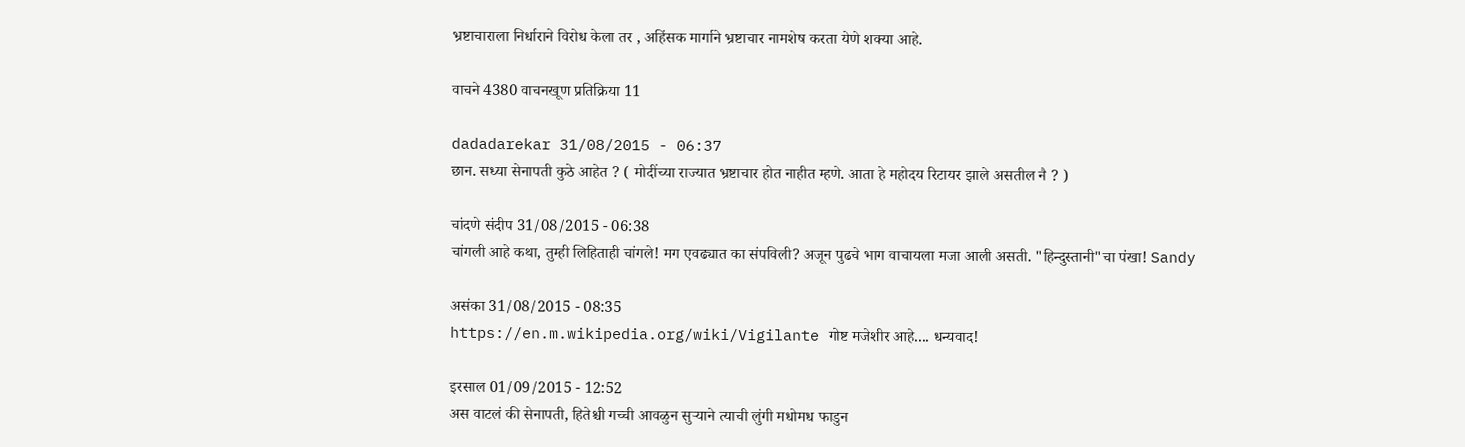भ्रष्टाचाराला निर्धाराने विरोध केला तर , अहिंसक मार्गाने भ्रष्टाचार नामशेष करता येणे शक्या आहे.

वाचने 4380 वाचनखूण प्रतिक्रिया 11

dadadarekar 31/08/2015 - 06:37
छान. सध्या सेनापती कुठे आहेत ? ( मोदींच्या राज्यात भ्रष्टाचार होत नाहीत म्हणे. आता हे महोदय रिटायर झाले असतील नै ? )

चांदणे संदीप 31/08/2015 - 06:38
चांगली आहे कथा, तुम्ही लिहिताही चांगले! मग एवढ्यात का संपविली? अजून पुढचे भाग वाचायला मजा आली असती. "हिन्दुस्तानी"चा पंखा! Sandy

असंका 31/08/2015 - 08:35
https://en.m.wikipedia.org/wiki/Vigilante गोष्ट मजेशीर आहे.... धन्यवाद!

इरसाल 01/09/2015 - 12:52
अस वाटलं की सेनापती, हितेश्ची गच्ची आवळुन सुर्‍याने त्याची लुंगी मधोमध फाडुन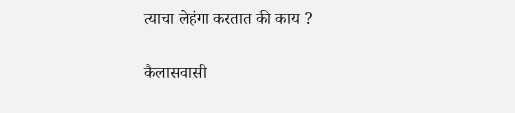त्याचा लेहंगा करतात की काय ?

कैलासवासी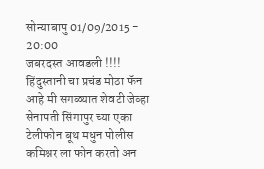सोन्याबापु 01/09/2015 - 20:00
जबरदस्त आवडली !!!! हिंदुस्तानी चा प्रचंड मोठा फॅन आहे मी सगळ्यात शेवटी जेव्हा सेनापती सिंगापुर च्या एका टेलीफोन बूथ मधुन पोलीस कमिश्नर ला फोन करतो अन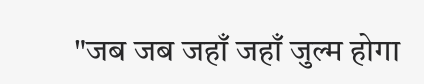"जब जब जहाँ जहाँ जुल्म होगा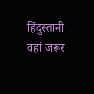हिंदुस्तानी वहां जरूर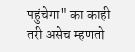पहुंचेगा" का काही तरी असेच म्हणतो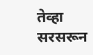तेव्हा सरसरून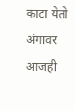काटा येतो अंगावर आजही